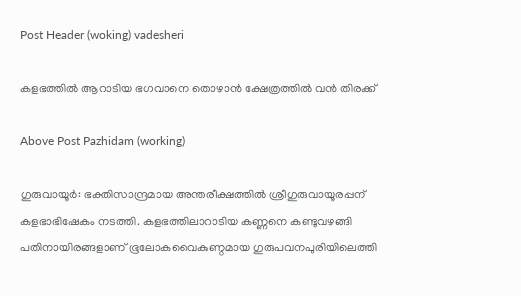Post Header (woking) vadesheri

കളഭത്തിൽ ആറാടിയ ഭഗവാനെ തൊഴാൻ ക്ഷേത്രത്തിൽ വൻ തിരക്ക്

Above Post Pazhidam (working)

ഗുരുവായൂര്‍: ഭക്തിസാന്ദ്രമായ അന്തരീക്ഷത്തില്‍ ശ്രീഗുരുവായൂരപ്പന് കളഭാഭിഷേകം നടത്തി. കളഭത്തിലാറാടിയ കണ്ണനെ കണ്ടുവഴങ്ങി പതിനായിരങ്ങളാണ് ഭൂലോകവൈകുണ്ഠമായ ഗുരുപവനപുരിയിലെത്തി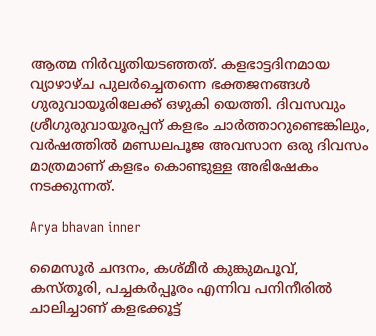ആത്മ നിര്‍വൃതിയടഞ്ഞത്. കളഭാട്ടദിനമായ വ്യാഴാഴ്ച പുലര്‍ച്ചെതന്നെ ഭക്തജനങ്ങള്‍ ഗുരുവായൂരിലേക്ക് ഒഴുകി യെത്തി. ദിവസവും ശ്രീഗുരുവായൂരപ്പന് കളഭം ചാര്‍ത്താറുണ്ടെങ്കിലും, വര്‍ഷത്തില്‍ മണ്ഡലപൂജ അവസാന ഒരു ദിവസം മാത്രമാണ് കളഭം കൊണ്ടുള്ള അഭിഷേകം നടക്കുന്നത്.

Arya bhavan inner

മൈസൂര്‍ ചന്ദനം, കശ്മീര്‍ കുങ്കുമപൂവ്, കസ്തൂരി, പച്ചകര്‍പ്പൂരം എന്നിവ പനിനീരില്‍ ചാലിച്ചാണ് കളഭക്കൂട്ട്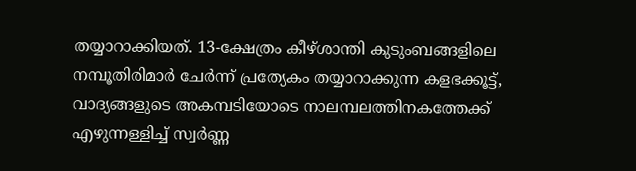തയ്യാറാക്കിയത്. 13-ക്ഷേത്രം കീഴ്ശാന്തി കുടുംബങ്ങളിലെ നമ്പൂതിരിമാര്‍ ചേര്‍ന്ന് പ്രത്യേകം തയ്യാറാക്കുന്ന കളഭക്കൂട്ട്, വാദ്യങ്ങളുടെ അകമ്പടിയോടെ നാലമ്പലത്തിനകത്തേക്ക് എഴുന്നള്ളിച്ച് സ്വര്‍ണ്ണ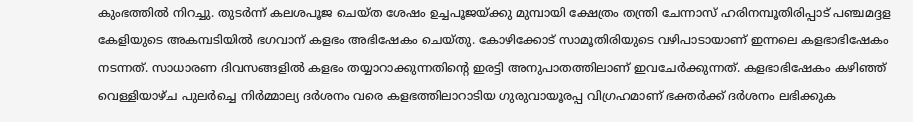കുംഭത്തില്‍ നിറച്ചു. തുടര്‍ന്ന് കലശപൂജ ചെയ്ത ശേഷം ഉച്ചപൂജയ്ക്കു മുമ്പായി ക്ഷേത്രം തന്ത്രി ചേന്നാസ് ഹരിനമ്പൂതിരിപ്പാട് പഞ്ചമദ്ദള കേളിയുടെ അകമ്പടിയില്‍ ഭഗവാന് കളഭം അഭിഷേകം ചെയ്തു. കോഴിക്കോട് സാമൂതിരിയുടെ വഴിപാടായാണ് ഇന്നലെ കളഭാഭിഷേകം നടന്നത്. സാധാരണ ദിവസങ്ങളില്‍ കളഭം തയ്യാറാക്കുന്നതിന്റെ ഇരട്ടി അനുപാതത്തിലാണ് ഇവചേര്‍ക്കുന്നത്. കളഭാഭിഷേകം കഴിഞ്ഞ് വെള്ളിയാഴ്ച പുലര്‍ച്ചെ നിര്‍മ്മാല്യ ദര്‍ശനം വരെ കളഭത്തിലാറാടിയ ഗുരുവായൂരപ്പ വിഗ്രഹമാണ് ഭക്തര്‍ക്ക് ദര്‍ശനം ലഭിക്കുക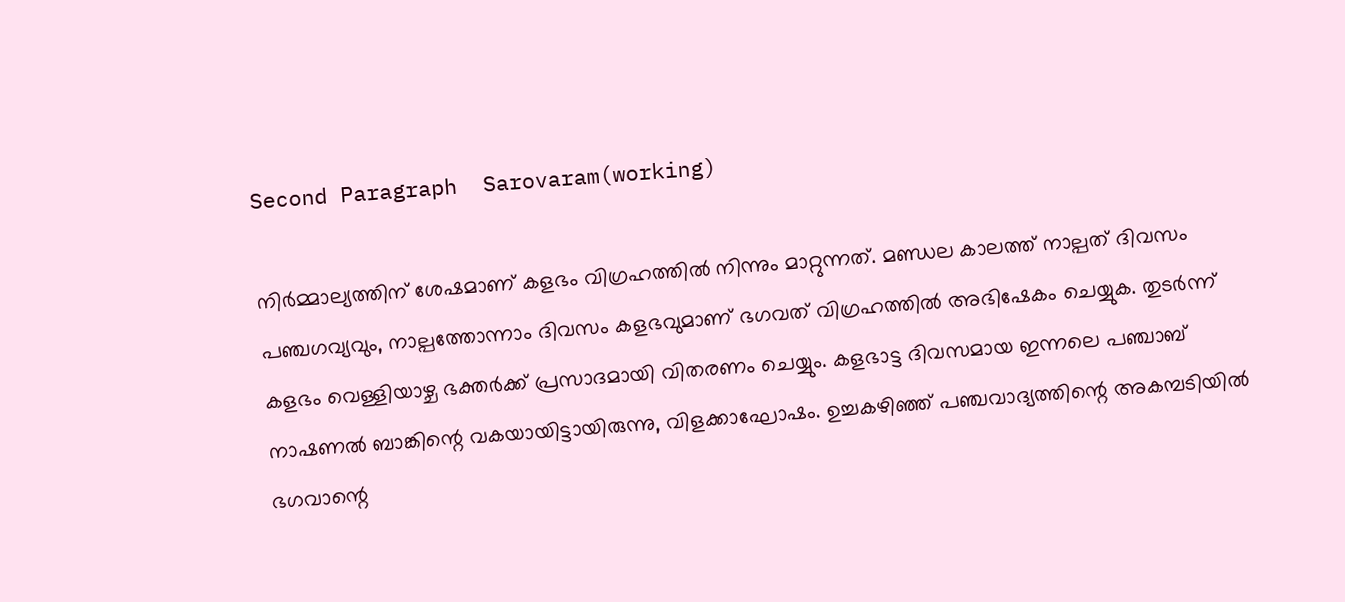Second Paragraph  Sarovaram(working)

നിര്‍മ്മാല്യത്തിന് ശേഷമാണ് കളഭം വിഗ്രഹത്തില്‍ നിന്നും മാറ്റുന്നത്. മണ്ഡല കാലത്ത് നാല്പത് ദിവസം പഞ്ചഗവ്യവും, നാല്പത്തോന്നാം ദിവസം കളഭവുമാണ് ഭഗവത് വിഗ്രഹത്തില്‍ അഭിഷേകം ചെയ്യുക. തുടര്‍ന്ന് കളഭം വെള്ളിയാഴ്ച ഭക്തര്‍ക്ക് പ്രസാദമായി വിതരണം ചെയ്യും. കളഭാട്ട ദിവസമായ ഇന്നലെ പഞ്ചാബ് നാഷണല്‍ ബാങ്കിന്റെ വകയായിട്ടായിരുന്നു, വിളക്കാഘോഷം. ഉച്ചകഴിഞ്ഞ് പഞ്ചവാദ്യത്തിന്റെ അകമ്പടിയില്‍ ഭഗവാന്റെ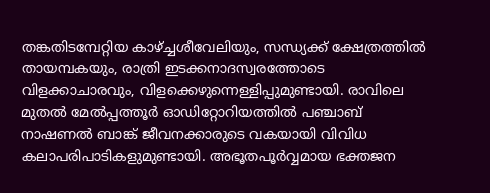തങ്കതിടമ്പേറ്റിയ കാഴ്ച്ചശീവേലിയും, സന്ധ്യക്ക് ക്ഷേത്രത്തില്‍ തായമ്പകയും, രാത്രി ഇടക്കനാദസ്വരത്തോടെ വിളക്കാചാരവും, വിളക്കെഴുന്നെള്ളിപ്പുമുണ്ടായി. രാവിലെ മുതല്‍ മേല്‍പ്പത്തൂര്‍ ഓഡിറ്റോറിയത്തില്‍ പഞ്ചാബ് നാഷണല്‍ ബാങ്ക് ജീവനക്കാരുടെ വകയായി വിവിധ കലാപരിപാടികളുമുണ്ടായി. അഭൂതപൂര്‍വ്വമായ ഭക്തജന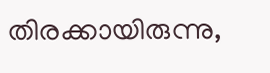തിരക്കായിരുന്നു,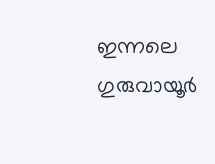ഇന്നലെ ഗുരുവായൂര്‍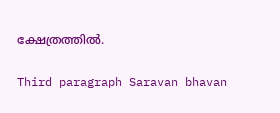ക്ഷേത്രത്തില്‍.

Third paragraph Saravan bhavan